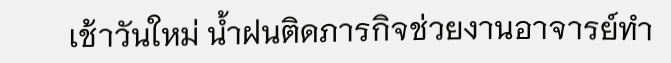เช้าวันใหม่ น้ำฝนติดภารกิจช่วยงานอาจารย์ทำ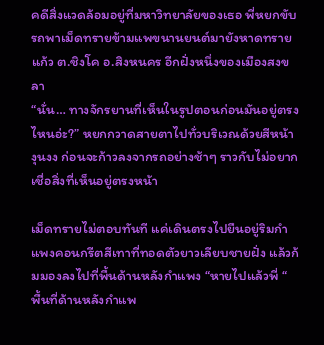คดีสิ่งแวดล้อมอยู่ที่มหาวิทยาลัยของเธอ พี่หยกขับรถพาเม็ดทรายข้ามแพขนานยนต์มายังหาดทรายแก้ว ต.ชิงโค อ.สิงหนคร อีกฝั่งหนึ่งของเมืองสงขลา
“นั่น… ทางจักรยานที่เห็นในรูปตอนก่อนมันอยู่ตรงไหนอ่ะ?” หยกกวาดสายตาไปทั่วบริเวณด้วยสีหน้างุนงง ก่อนจะก้าวลงจากรถอย่างช้าๆ ราวกับไม่อยากเชื่อสิ่งที่เห็นอยู่ตรงหน้า

เม็ดทรายไม่ตอบทันที แค่เดินตรงไปยืนอยู่ริมกำแพงคอนกรีตสีเทาที่ทอดตัวยาวเลียบชายฝั่ง แล้วก้มมองลงไปที่พื้นด้านหลังกำแพง “หายไปแล้วพี่ “
พื้นที่ด้านหลังกำแพ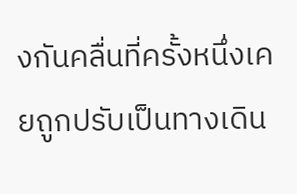งกันคลื่นที่ครั้งหนึ่งเคยถูกปรับเป็นทางเดิน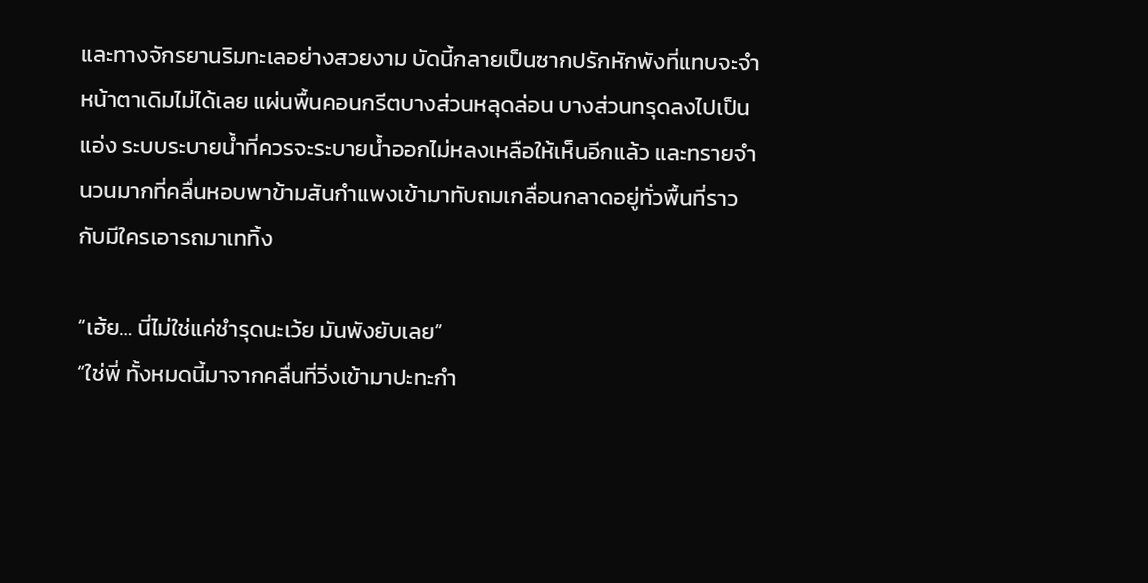และทางจักรยานริมทะเลอย่างสวยงาม บัดนี้กลายเป็นซากปรักหักพังที่แทบจะจำหน้าตาเดิมไม่ได้เลย แผ่นพื้นคอนกรีตบางส่วนหลุดล่อน บางส่วนทรุดลงไปเป็นแอ่ง ระบบระบายน้ำที่ควรจะระบายน้ำออกไม่หลงเหลือให้เห็นอีกแล้ว และทรายจำนวนมากที่คลื่นหอบพาข้ามสันกำแพงเข้ามาทับถมเกลื่อนกลาดอยู่ทั่วพื้นที่ราวกับมีใครเอารถมาเททิ้ง

“เฮ้ย… นี่ไม่ใช่แค่ชำรุดนะเว้ย มันพังยับเลย”
“ใช่พี่ ทั้งหมดนี้มาจากคลื่นที่วิ่งเข้ามาปะทะกำ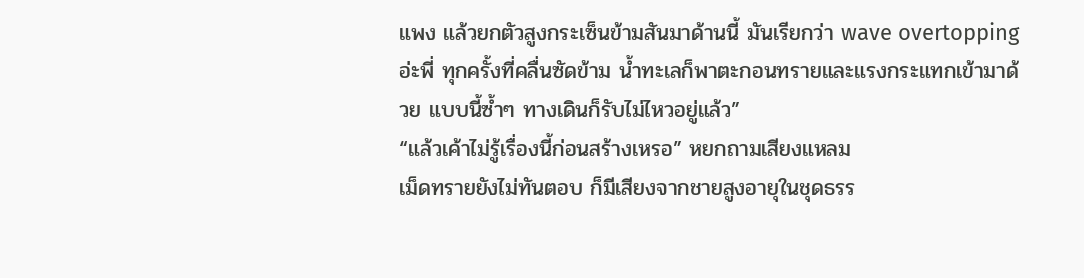แพง แล้วยกตัวสูงกระเซ็นข้ามสันมาด้านนี้ มันเรียกว่า wave overtopping อ่ะพี่ ทุกครั้งที่คลื่นซัดข้าม น้ำทะเลก็พาตะกอนทรายและแรงกระแทกเข้ามาด้วย แบบนี้ซ้ำๆ ทางเดินก็รับไม่ไหวอยู่แล้ว”
“แล้วเค้าไม่รู้เรื่องนี้ก่อนสร้างเหรอ” หยกถามเสียงแหลม
เม็ดทรายยังไม่ทันตอบ ก็มีเสียงจากชายสูงอายุในชุดธรร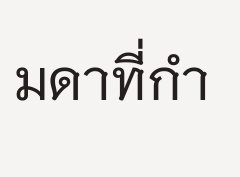มดาที่กำ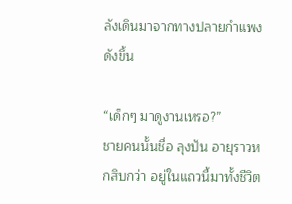ลังเดินมาจากทางปลายกำแพงดังขึ้น

“เด็กๆ มาดูงานเหรอ?”
ชายคนนั้นชื่อ ลุงปัน อายุราวหกสิบกว่า อยู่ในแถวนี้มาทั้งชีวิต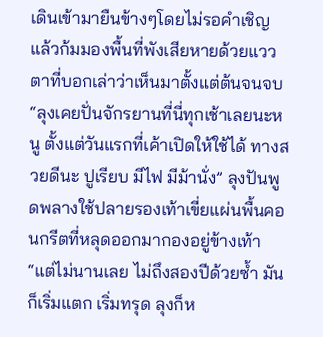เดินเข้ามายืนข้างๆโดยไม่รอคำเชิญ แล้วก้มมองพื้นที่พังเสียหายด้วยแววตาที่บอกเล่าว่าเห็นมาตั้งแต่ต้นจนจบ
“ลุงเคยปั่นจักรยานที่นี่ทุกเช้าเลยนะหนู ตั้งแต่วันแรกที่เค้าเปิดให้ใช้ได้ ทางสวยดีนะ ปูเรียบ มีไฟ มีม้านั่ง” ลุงปันพูดพลางใช้ปลายรองเท้าเขี่ยแผ่นพื้นคอนกรีตที่หลุดออกมากองอยู่ข้างเท้า “แต่ไม่นานเลย ไม่ถึงสองปีด้วยซ้ำ มันก็เริ่มแตก เริ่มทรุด ลุงก็ห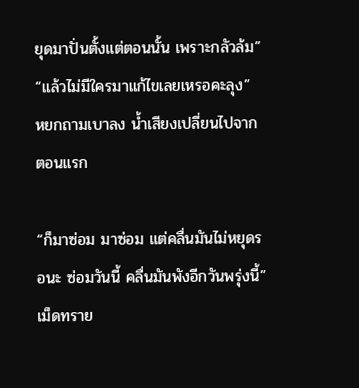ยุดมาปั่นตั้งแต่ตอนนั้น เพราะกลัวล้ม”
“แล้วไม่มีใครมาแก้ไขเลยเหรอคะลุง” หยกถามเบาลง น้ำเสียงเปลี่ยนไปจากตอนแรก

“ก็มาซ่อม มาซ่อม แต่คลื่นมันไม่หยุดรอนะ ซ่อมวันนี้ คลื่นมันพังอีกวันพรุ่งนี้”
เม็ดทราย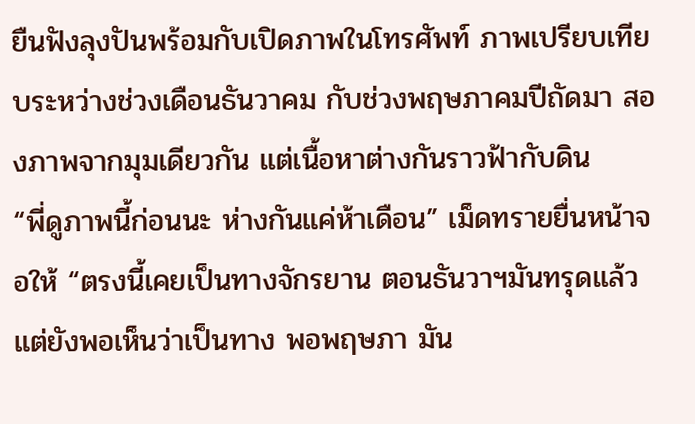ยืนฟังลุงปันพร้อมกับเปิดภาพในโทรศัพท์ ภาพเปรียบเทียบระหว่างช่วงเดือนธันวาคม กับช่วงพฤษภาคมปีถัดมา สองภาพจากมุมเดียวกัน แต่เนื้อหาต่างกันราวฟ้ากับดิน
“พี่ดูภาพนี้ก่อนนะ ห่างกันแค่ห้าเดือน” เม็ดทรายยื่นหน้าจอให้ “ตรงนี้เคยเป็นทางจักรยาน ตอนธันวาฯมันทรุดแล้ว แต่ยังพอเห็นว่าเป็นทาง พอพฤษภา มัน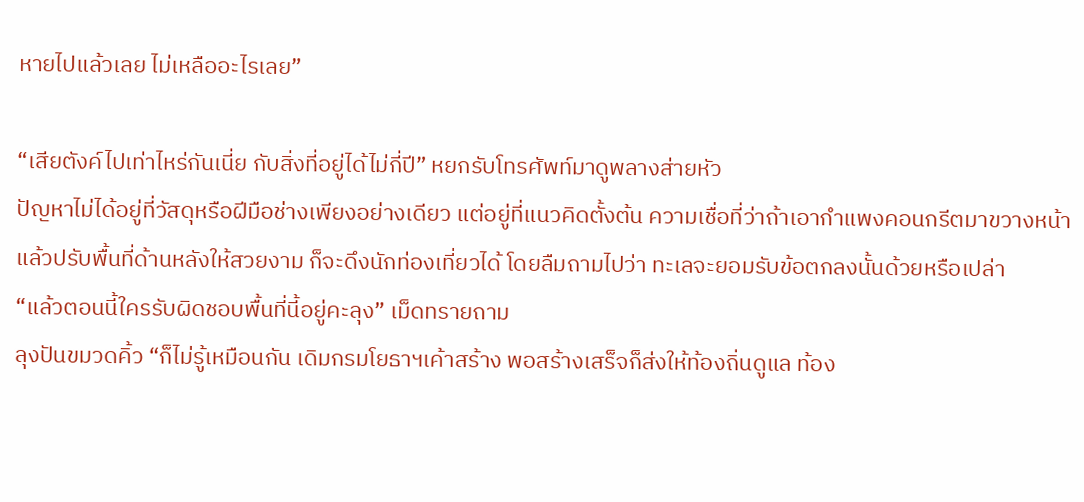หายไปแล้วเลย ไม่เหลืออะไรเลย”

“เสียตังค์ไปเท่าไหร่กันเนี่ย กับสิ่งที่อยู่ได้ไม่กี่ปี” หยกรับโทรศัพท์มาดูพลางส่ายหัว
ปัญหาไม่ได้อยู่ที่วัสดุหรือฝีมือช่างเพียงอย่างเดียว แต่อยู่ที่แนวคิดตั้งต้น ความเชื่อที่ว่าถ้าเอากำแพงคอนกรีตมาขวางหน้า แล้วปรับพื้นที่ด้านหลังให้สวยงาม ก็จะดึงนักท่องเที่ยวได้ โดยลืมถามไปว่า ทะเลจะยอมรับข้อตกลงนั้นด้วยหรือเปล่า
“แล้วตอนนี้ใครรับผิดชอบพื้นที่นี้อยู่คะลุง” เม็ดทรายถาม
ลุงปันขมวดคิ้ว “ก็ไม่รู้เหมือนกัน เดิมกรมโยธาฯเค้าสร้าง พอสร้างเสร็จก็ส่งให้ท้องถิ่นดูแล ท้อง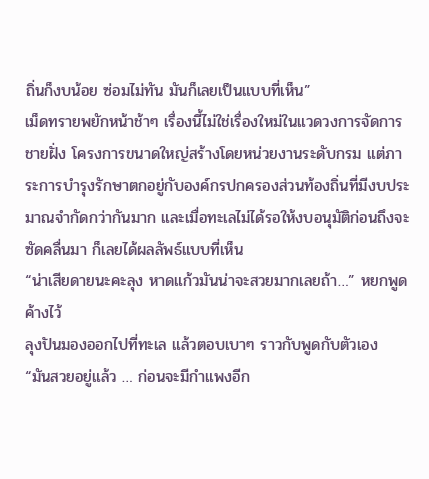ถิ่นก็งบน้อย ซ่อมไม่ทัน มันก็เลยเป็นแบบที่เห็น”
เม็ดทรายพยักหน้าช้าๆ เรื่องนี้ไม่ใช่เรื่องใหม่ในแวดวงการจัดการชายฝั่ง โครงการขนาดใหญ่สร้างโดยหน่วยงานระดับกรม แต่ภาระการบำรุงรักษาตกอยู่กับองค์กรปกครองส่วนท้องถิ่นที่มีงบประมาณจำกัดกว่ากันมาก และเมื่อทะเลไม่ได้รอให้งบอนุมัติก่อนถึงจะซัดคลื่นมา ก็เลยได้ผลลัพธ์แบบที่เห็น
“น่าเสียดายนะคะลุง หาดแก้วมันน่าจะสวยมากเลยถ้า…” หยกพูดค้างไว้
ลุงปันมองออกไปที่ทะเล แล้วตอบเบาๆ ราวกับพูดกับตัวเอง
“มันสวยอยู่แล้ว … ก่อนจะมีกำแพงอีก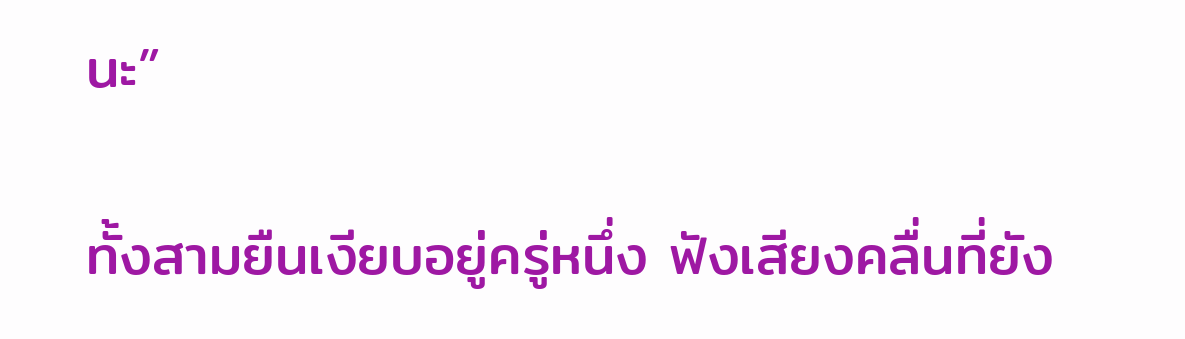นะ”

ทั้งสามยืนเงียบอยู่ครู่หนึ่ง ฟังเสียงคลื่นที่ยัง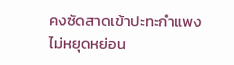คงซัดสาดเข้าปะทะกำแพงไม่หยุดหย่อน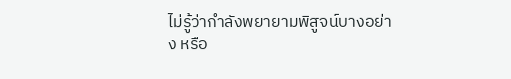ไม่รู้ว่ากำลังพยายามพิสูจน์บางอย่าง หรือ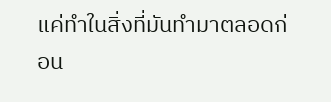แค่ทำในสิ่งที่มันทำมาตลอดก่อน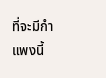ที่จะมีกำแพงนี้